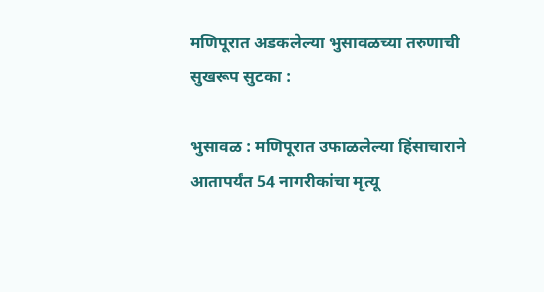मणिपूरात अडकलेल्या भुसावळच्या तरुणाची सुखरूप सुटका :

भुसावळ : मणिपूरात उफाळलेल्या हिंसाचाराने आतापर्यंत 54 नागरीकांचा मृत्यू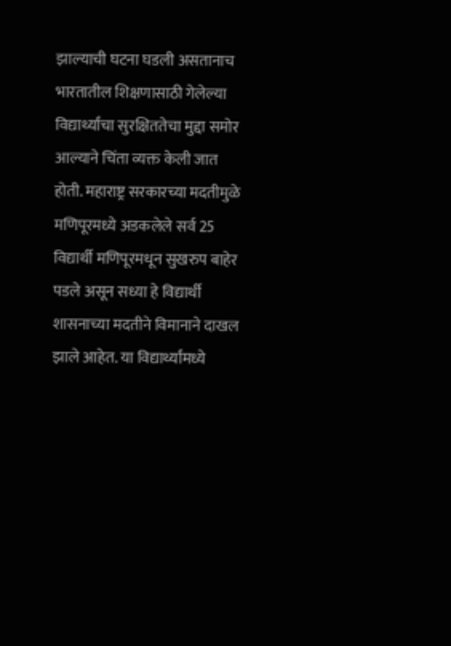झाल्याची घटना घडली असतानाच भारतातील शिक्षणासाठी गेलेल्या विद्यार्थ्यांचा सुरक्षिततेचा मुद्दा समोर आल्याने चिंता व्यक्त केली जात होती. महाराष्ट्र सरकारच्या मदतीमुळे मणिपूरमध्ये अडकलेले सर्व 25 विद्यार्थी मणिपूरमधून सुखरुप बाहेर पडले असून सध्या हे विद्यार्थी शासनाच्या मदतीने विमानाने दाखल झाले आहेत. या विद्यार्थ्यांमध्ये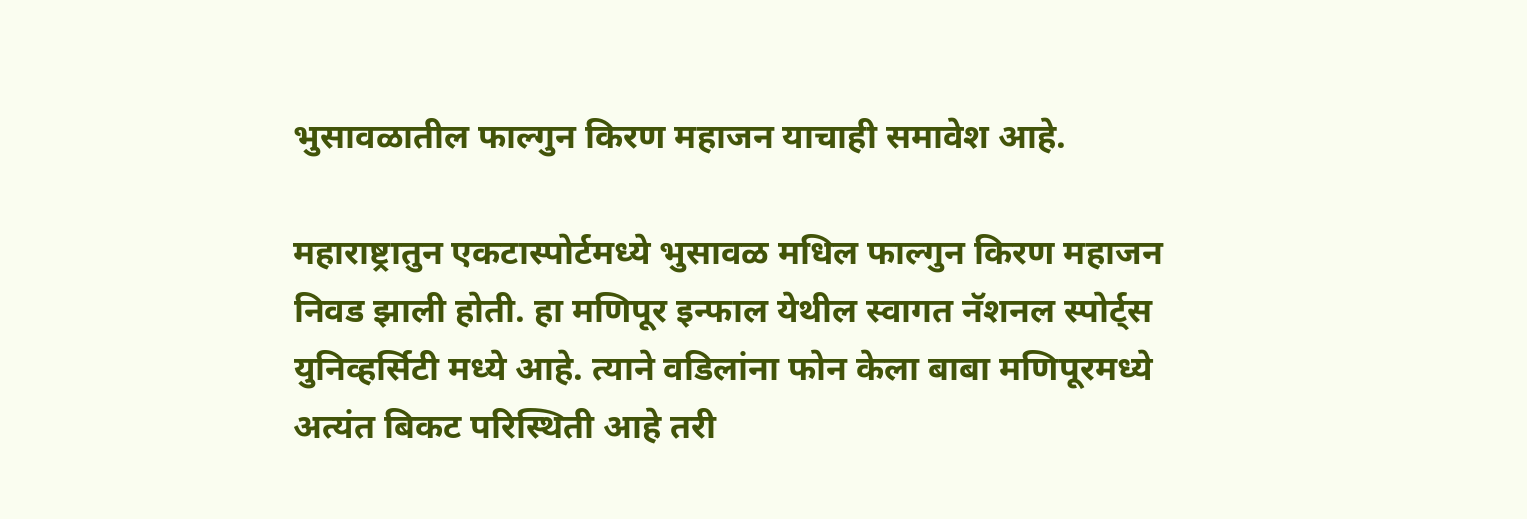भुसावळातील फाल्गुन किरण महाजन याचाही समावेश आहे.

महाराष्ट्रातुन एकटास्पोर्टमध्ये भुसावळ मधिल फाल्गुन किरण महाजन निवड झाली होती. हा मणिपूर इन्फाल येथील स्वागत नॅशनल स्पोर्ट्स युनिव्हर्सिटी मध्ये आहे. त्याने वडिलांना फोन केला बाबा मणिपूरमध्ये अत्यंत बिकट परिस्थिती आहे तरी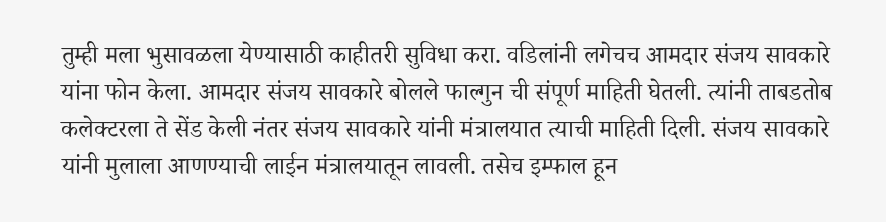तुम्ही मला भुसावळला येण्यासाठी काहीतरी सुविधा करा. वडिलांनी लगेचच आमदार संजय सावकारे यांना फोन केला. आमदार संजय सावकारे बोलले फाल्गुन ची संपूर्ण माहिती घेतली. त्यांनी ताबडतोब कलेक्टरला ते सेंड केली नंतर संजय सावकारे यांनी मंत्रालयात त्याची माहिती दिली. संजय सावकारे यांनी मुलाला आणण्याची लाईन मंत्रालयातून लावली. तसेच इम्फाल हून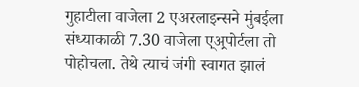गुहाटीला वाजेला 2 एअरलाइन्सने मुंबईला संध्याकाळी 7.30 वाजेला ए्अ्रपोर्टला तो पोहोचला. तेथे त्याचं जंगी स्वागत झालं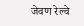जेवण रेल्वे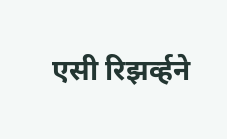एसी रिझर्व्हने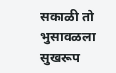सकाळी तो भुसावळला सुखरूप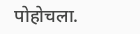पोहोचला.